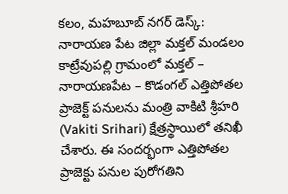కలం, మహబూబ్ నగర్ డెస్క్: నారాయణ పేట జిల్లా మక్తల్ మండలం కాట్రేవుపల్లి గ్రామంలో మక్తల్ – నారాయణపేట – కొడంగల్ ఎత్తిపోతల ప్రాజెక్ట్ పనులను మంత్రి వాకిటి శ్రీహరి (Vakiti Srihari) క్షేత్రస్థాయిలో తనిఖీ చేశారు. ఈ సందర్భంగా ఎత్తిపోతల ప్రాజెక్టు పనుల పురోగతిని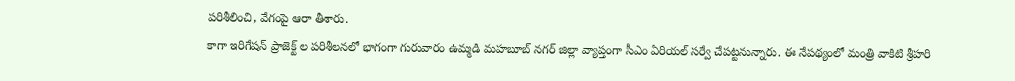పరిశీలించి, వేగంపై ఆరా తీశారు.
కాగా ఇరిగేషన్ ప్రాజెక్ట్ ల పరిశీలనలో భాగంగా గురువారం ఉమ్మడి మహబూబ్ నగర్ జిల్లా వ్యాప్తంగా సీఎం ఏరియల్ సర్వే చేపట్టనున్నారు. ఈ నేపథ్యంలో మంత్రి వాకిటి శ్రీహరి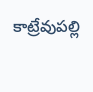కాట్రేవుపల్లి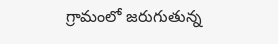గ్రామంలో జరుగుతున్న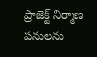ప్రాజెక్ట్ నిర్మాణ పనులను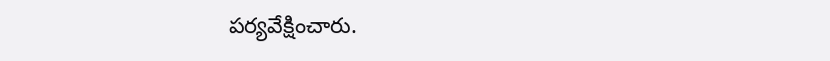పర్యవేక్షించారు.